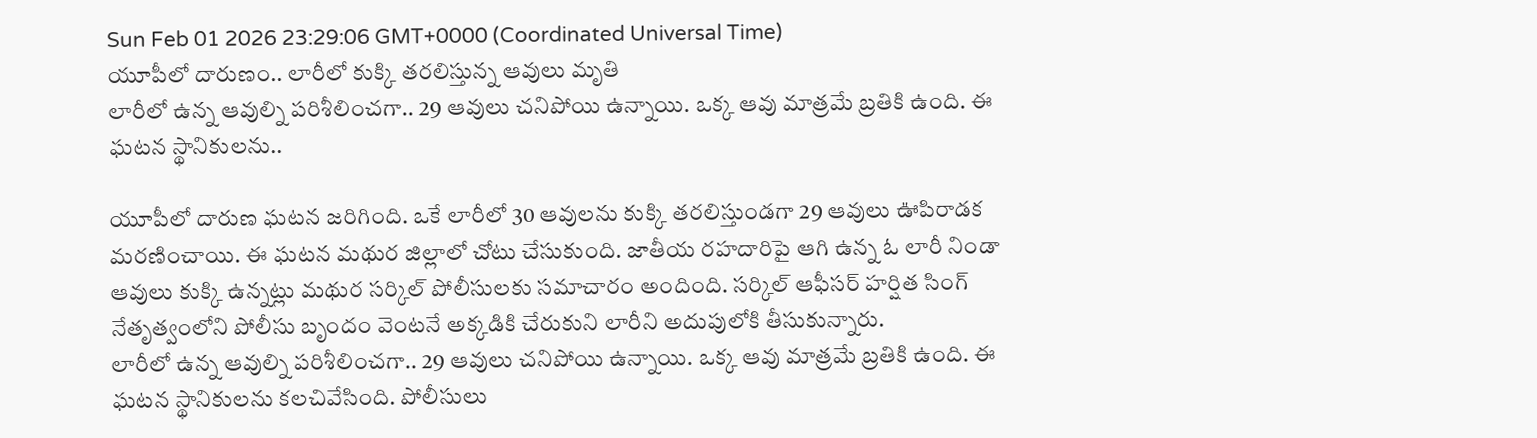Sun Feb 01 2026 23:29:06 GMT+0000 (Coordinated Universal Time)
యూపీలో దారుణం.. లారీలో కుక్కి తరలిస్తున్న ఆవులు మృతి
లారీలో ఉన్న ఆవుల్ని పరిశీలించగా.. 29 ఆవులు చనిపోయి ఉన్నాయి. ఒక్క ఆవు మాత్రమే బ్రతికి ఉంది. ఈ ఘటన స్థానికులను..

యూపీలో దారుణ ఘటన జరిగింది. ఒకే లారీలో 30 ఆవులను కుక్కి తరలిస్తుండగా 29 ఆవులు ఊపిరాడక మరణించాయి. ఈ ఘటన మథుర జిల్లాలో చోటు చేసుకుంది. జాతీయ రహదారిపై ఆగి ఉన్న ఓ లారీ నిండా ఆవులు కుక్కి ఉన్నట్లు మథుర సర్కిల్ పోలీసులకు సమాచారం అందింది. సర్కిల్ ఆఫీసర్ హర్షిత సింగ్ నేతృత్వంలోని పోలీసు బృందం వెంటనే అక్కడికి చేరుకుని లారీని అదుపులోకి తీసుకున్నారు.
లారీలో ఉన్న ఆవుల్ని పరిశీలించగా.. 29 ఆవులు చనిపోయి ఉన్నాయి. ఒక్క ఆవు మాత్రమే బ్రతికి ఉంది. ఈ ఘటన స్థానికులను కలచివేసింది. పోలీసులు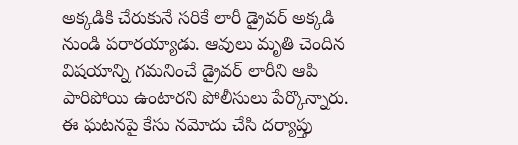అక్కడికి చేరుకునే సరికే లారీ డ్రైవర్ అక్కడి నుండి పరారయ్యాడు. ఆవులు మృతి చెందిన విషయాన్ని గమనించే డ్రైవర్ లారీని ఆపి పారిపోయి ఉంటారని పోలీసులు పేర్కొన్నారు. ఈ ఘటనపై కేసు నమోదు చేసి దర్యాప్తు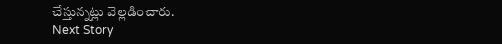చేస్తున్నట్లు వెల్లడించారు.
Next Story